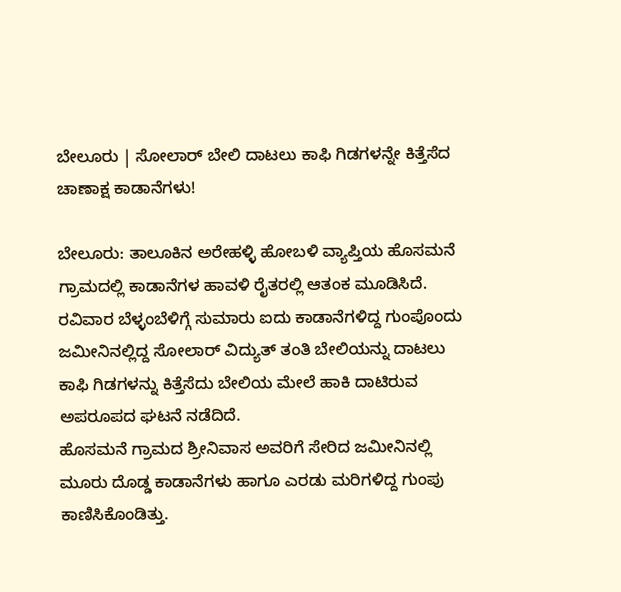ಬೇಲೂರು | ಸೋಲಾರ್ ಬೇಲಿ ದಾಟಲು ಕಾಫಿ ಗಿಡಗಳನ್ನೇ ಕಿತ್ತೆಸೆದ ಚಾಣಾಕ್ಷ ಕಾಡಾನೆಗಳು!

ಬೇಲೂರು: ತಾಲೂಕಿನ ಅರೇಹಳ್ಳಿ ಹೋಬಳಿ ವ್ಯಾಪ್ತಿಯ ಹೊಸಮನೆ ಗ್ರಾಮದಲ್ಲಿ ಕಾಡಾನೆಗಳ ಹಾವಳಿ ರೈತರಲ್ಲಿ ಆತಂಕ ಮೂಡಿಸಿದೆ. ರವಿವಾರ ಬೆಳ್ಳಂಬೆಳಿಗ್ಗೆ ಸುಮಾರು ಐದು ಕಾಡಾನೆಗಳಿದ್ದ ಗುಂಪೊಂದು ಜಮೀನಿನಲ್ಲಿದ್ದ ಸೋಲಾರ್ ವಿದ್ಯುತ್ ತಂತಿ ಬೇಲಿಯನ್ನು ದಾಟಲು ಕಾಫಿ ಗಿಡಗಳನ್ನು ಕಿತ್ತೆಸೆದು ಬೇಲಿಯ ಮೇಲೆ ಹಾಕಿ ದಾಟಿರುವ ಅಪರೂಪದ ಘಟನೆ ನಡೆದಿದೆ.
ಹೊಸಮನೆ ಗ್ರಾಮದ ಶ್ರೀನಿವಾಸ ಅವರಿಗೆ ಸೇರಿದ ಜಮೀನಿನಲ್ಲಿ ಮೂರು ದೊಡ್ಡ ಕಾಡಾನೆಗಳು ಹಾಗೂ ಎರಡು ಮರಿಗಳಿದ್ದ ಗುಂಪು ಕಾಣಿಸಿಕೊಂಡಿತ್ತು.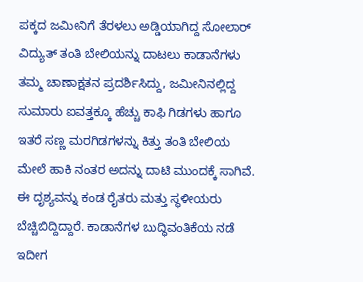ಪಕ್ಕದ ಜಮೀನಿಗೆ ತೆರಳಲು ಅಡ್ಡಿಯಾಗಿದ್ದ ಸೋಲಾರ್ ವಿದ್ಯುತ್ ತಂತಿ ಬೇಲಿಯನ್ನು ದಾಟಲು ಕಾಡಾನೆಗಳು ತಮ್ಮ ಚಾಣಾಕ್ಷತನ ಪ್ರದರ್ಶಿಸಿದ್ದು, ಜಮೀನಿನಲ್ಲಿದ್ದ ಸುಮಾರು ಐವತ್ತಕ್ಕೂ ಹೆಚ್ಚು ಕಾಫಿ ಗಿಡಗಳು ಹಾಗೂ ಇತರೆ ಸಣ್ಣ ಮರಗಿಡಗಳನ್ನು ಕಿತ್ತು ತಂತಿ ಬೇಲಿಯ ಮೇಲೆ ಹಾಕಿ ನಂತರ ಅದನ್ನು ದಾಟಿ ಮುಂದಕ್ಕೆ ಸಾಗಿವೆ.
ಈ ದೃಶ್ಯವನ್ನು ಕಂಡ ರೈತರು ಮತ್ತು ಸ್ಥಳೀಯರು ಬೆಚ್ಚಿಬಿದ್ದಿದ್ದಾರೆ. ಕಾಡಾನೆಗಳ ಬುದ್ಧಿವಂತಿಕೆಯ ನಡೆ ಇದೀಗ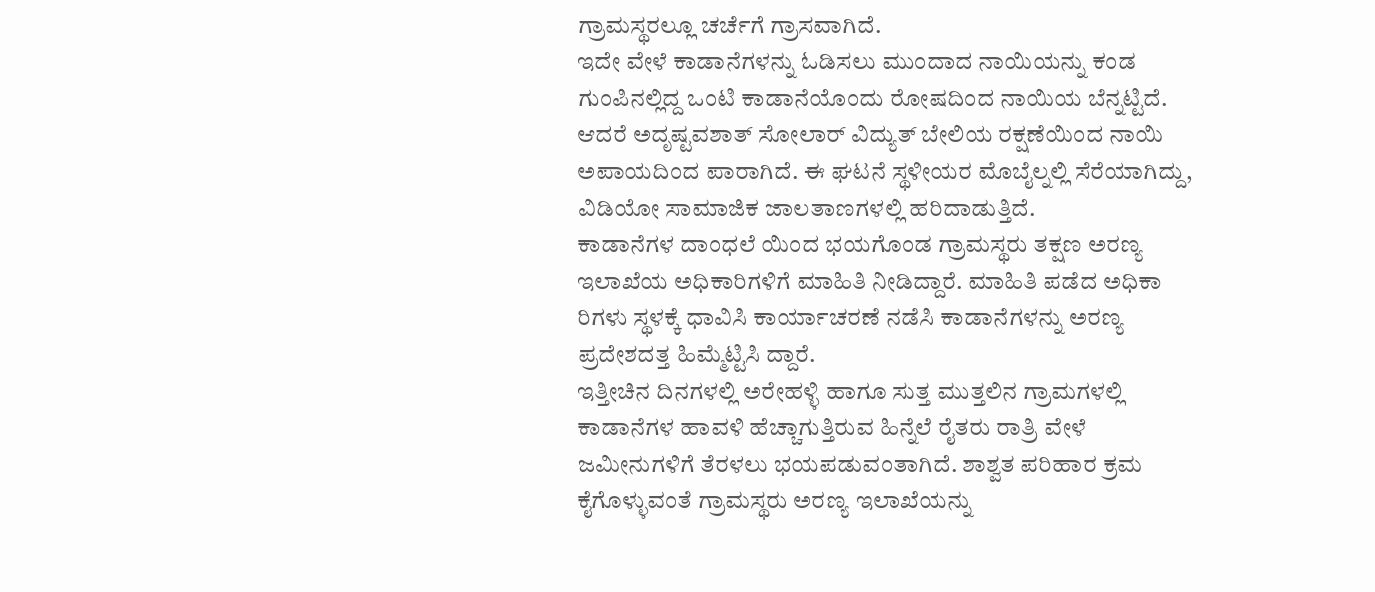ಗ್ರಾಮಸ್ಥರಲ್ಲೂ ಚರ್ಚೆಗೆ ಗ್ರಾಸವಾಗಿದೆ.
ಇದೇ ವೇಳೆ ಕಾಡಾನೆಗಳನ್ನು ಓಡಿಸಲು ಮುಂದಾದ ನಾಯಿಯನ್ನು ಕಂಡ ಗುಂಪಿನಲ್ಲಿದ್ದ ಒಂಟಿ ಕಾಡಾನೆಯೊಂದು ರೋಷದಿಂದ ನಾಯಿಯ ಬೆನ್ನಟ್ಟಿದೆ. ಆದರೆ ಅದೃಷ್ಟವಶಾತ್ ಸೋಲಾರ್ ವಿದ್ಯುತ್ ಬೇಲಿಯ ರಕ್ಷಣೆಯಿಂದ ನಾಯಿ ಅಪಾಯದಿಂದ ಪಾರಾಗಿದೆ. ಈ ಘಟನೆ ಸ್ಥಳೀಯರ ಮೊಬೈಲ್ನಲ್ಲಿ ಸೆರೆಯಾಗಿದ್ದು, ವಿಡಿಯೋ ಸಾಮಾಜಿಕ ಜಾಲತಾಣಗಳಲ್ಲಿ ಹರಿದಾಡುತ್ತಿದೆ.
ಕಾಡಾನೆಗಳ ದಾಂಧಲೆ ಯಿಂದ ಭಯಗೊಂಡ ಗ್ರಾಮಸ್ಥರು ತಕ್ಷಣ ಅರಣ್ಯ ಇಲಾಖೆಯ ಅಧಿಕಾರಿಗಳಿಗೆ ಮಾಹಿತಿ ನೀಡಿದ್ದಾರೆ. ಮಾಹಿತಿ ಪಡೆದ ಅಧಿಕಾ ರಿಗಳು ಸ್ಥಳಕ್ಕೆ ಧಾವಿಸಿ ಕಾರ್ಯಾಚರಣೆ ನಡೆಸಿ ಕಾಡಾನೆಗಳನ್ನು ಅರಣ್ಯ ಪ್ರದೇಶದತ್ತ ಹಿಮ್ಮೆಟ್ಟಿಸಿ ದ್ದಾರೆ.
ಇತ್ತೀಚಿನ ದಿನಗಳಲ್ಲಿ ಅರೇಹಳ್ಳಿ ಹಾಗೂ ಸುತ್ತ ಮುತ್ತಲಿನ ಗ್ರಾಮಗಳಲ್ಲಿ ಕಾಡಾನೆಗಳ ಹಾವಳಿ ಹೆಚ್ಚಾಗುತ್ತಿರುವ ಹಿನ್ನೆಲೆ ರೈತರು ರಾತ್ರಿ ವೇಳೆ ಜಮೀನುಗಳಿಗೆ ತೆರಳಲು ಭಯಪಡುವಂತಾಗಿದೆ. ಶಾಶ್ವತ ಪರಿಹಾರ ಕ್ರಮ ಕೈಗೊಳ್ಳುವಂತೆ ಗ್ರಾಮಸ್ಥರು ಅರಣ್ಯ ಇಲಾಖೆಯನ್ನು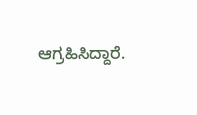ಆಗ್ರಹಿಸಿದ್ದಾರೆ.